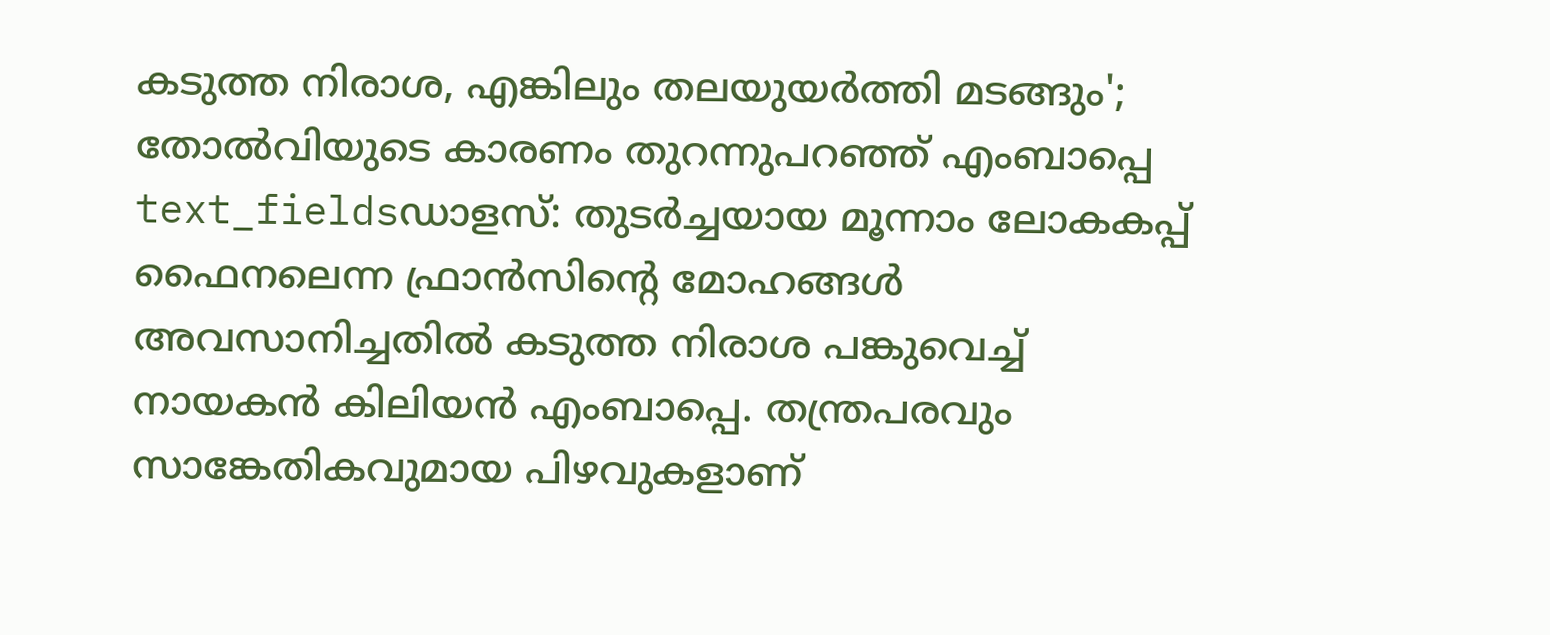കടുത്ത നിരാശ, എങ്കിലും തലയുയർത്തി മടങ്ങും'; തോൽവിയുടെ കാരണം തുറന്നുപറഞ്ഞ് എംബാപ്പെ
text_fieldsഡാളസ്: തുടർച്ചയായ മൂന്നാം ലോകകപ്പ് ഫൈനലെന്ന ഫ്രാൻസിന്റെ മോഹങ്ങൾ അവസാനിച്ചതിൽ കടുത്ത നിരാശ പങ്കുവെച്ച് നായകൻ കിലിയൻ എംബാപ്പെ. തന്ത്രപരവും സാങ്കേതികവുമായ പിഴവുകളാണ്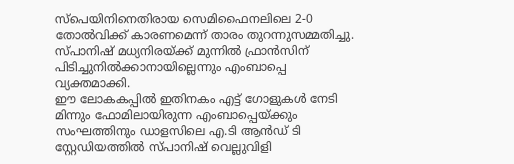സ്പെയിനിനെതിരായ സെമിഫൈനലിലെ 2-0 തോൽവിക്ക് കാരണമെന്ന് താരം തുറന്നുസമ്മതിച്ചു. സ്പാനിഷ് മധ്യനിരയ്ക്ക് മുന്നിൽ ഫ്രാൻസിന് പിടിച്ചുനിൽക്കാനായില്ലെന്നും എംബാപ്പെ വ്യക്തമാക്കി.
ഈ ലോകകപ്പിൽ ഇതിനകം എട്ട് ഗോളുകൾ നേടി മിന്നും ഫോമിലായിരുന്ന എംബാപ്പെയ്ക്കും സംഘത്തിനും ഡാളസിലെ എ.ടി ആൻഡ് ടി സ്റ്റേഡിയത്തിൽ സ്പാനിഷ് വെല്ലുവിളി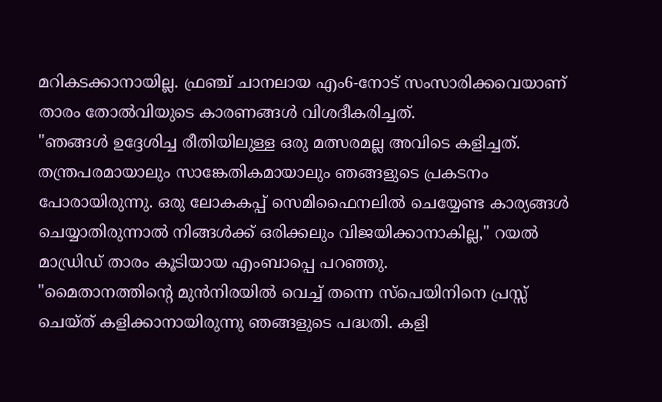മറികടക്കാനായില്ല. ഫ്രഞ്ച് ചാനലായ എം6-നോട് സംസാരിക്കവെയാണ് താരം തോൽവിയുടെ കാരണങ്ങൾ വിശദീകരിച്ചത്.
"ഞങ്ങൾ ഉദ്ദേശിച്ച രീതിയിലുള്ള ഒരു മത്സരമല്ല അവിടെ കളിച്ചത്. തന്ത്രപരമായാലും സാങ്കേതികമായാലും ഞങ്ങളുടെ പ്രകടനം പോരായിരുന്നു. ഒരു ലോകകപ്പ് സെമിഫൈനലിൽ ചെയ്യേണ്ട കാര്യങ്ങൾ ചെയ്യാതിരുന്നാൽ നിങ്ങൾക്ക് ഒരിക്കലും വിജയിക്കാനാകില്ല," റയൽ മാഡ്രിഡ് താരം കൂടിയായ എംബാപ്പെ പറഞ്ഞു.
"മൈതാനത്തിന്റെ മുൻനിരയിൽ വെച്ച് തന്നെ സ്പെയിനിനെ പ്രസ്സ് ചെയ്ത് കളിക്കാനായിരുന്നു ഞങ്ങളുടെ പദ്ധതി. കളി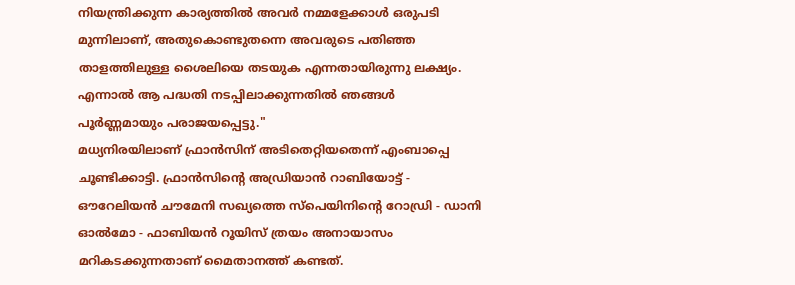നിയന്ത്രിക്കുന്ന കാര്യത്തിൽ അവർ നമ്മളേക്കാൾ ഒരുപടി മുന്നിലാണ്, അതുകൊണ്ടുതന്നെ അവരുടെ പതിഞ്ഞ താളത്തിലുള്ള ശൈലിയെ തടയുക എന്നതായിരുന്നു ലക്ഷ്യം. എന്നാൽ ആ പദ്ധതി നടപ്പിലാക്കുന്നതിൽ ഞങ്ങൾ പൂർണ്ണമായും പരാജയപ്പെട്ടു."
മധ്യനിരയിലാണ് ഫ്രാൻസിന് അടിതെറ്റിയതെന്ന് എംബാപ്പെ ചൂണ്ടിക്കാട്ടി. ഫ്രാൻസിന്റെ അഡ്രിയാൻ റാബിയോട്ട് - ഔറേലിയൻ ചൗമേനി സഖ്യത്തെ സ്പെയിനിന്റെ റോഡ്രി - ഡാനി ഓൽമോ - ഫാബിയൻ റൂയിസ് ത്രയം അനായാസം മറികടക്കുന്നതാണ് മൈതാനത്ത് കണ്ടത്.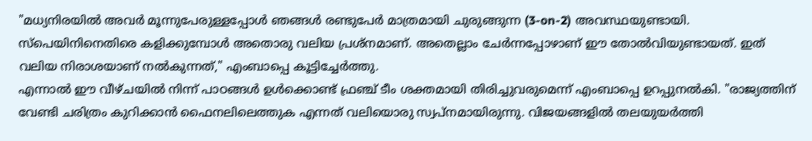"മധ്യനിരയിൽ അവർ മൂന്നുപേരുള്ളപ്പോൾ ഞങ്ങൾ രണ്ടുപേർ മാത്രമായി ചുരുങ്ങുന്ന (3-on-2) അവസ്ഥയുണ്ടായി. സ്പെയിനിനെതിരെ കളിക്കുമ്പോൾ അതൊരു വലിയ പ്രശ്നമാണ്. അതെല്ലാം ചേർന്നപ്പോഴാണ് ഈ തോൽവിയുണ്ടായത്. ഇത് വലിയ നിരാശയാണ് നൽകുന്നത്," എംബാപ്പെ കൂട്ടിച്ചേർത്തു.
എന്നാൽ ഈ വീഴ്ചയിൽ നിന്ന് പാഠങ്ങൾ ഉൾക്കൊണ്ട് ഫ്രഞ്ച് ടീം ശക്തമായി തിരിച്ചുവരുമെന്ന് എംബാപ്പെ ഉറപ്പുനൽകി. "രാജ്യത്തിന് വേണ്ടി ചരിത്രം കുറിക്കാൻ ഫൈനലിലെത്തുക എന്നത് വലിയൊരു സ്വപ്നമായിരുന്നു. വിജയങ്ങളിൽ തലയുയർത്തി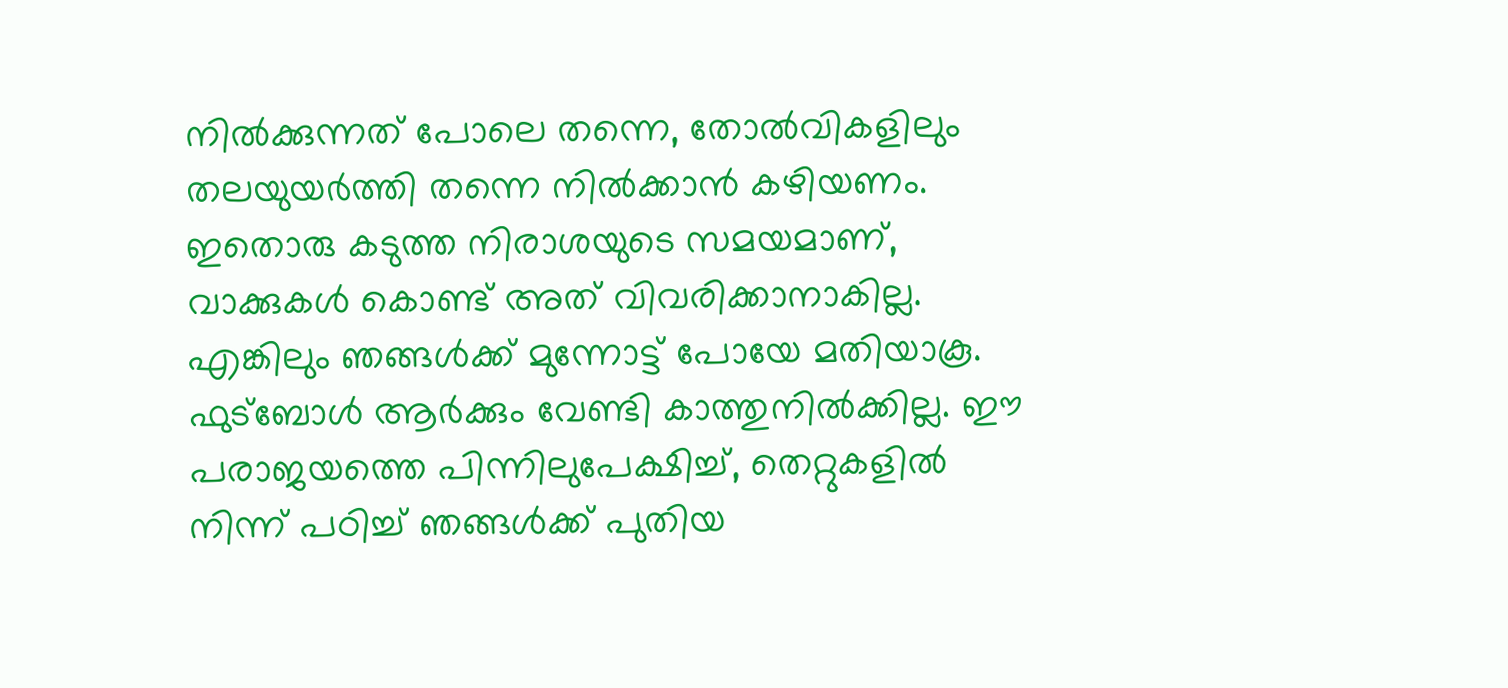നിൽക്കുന്നത് പോലെ തന്നെ, തോൽവികളിലും തലയുയർത്തി തന്നെ നിൽക്കാൻ കഴിയണം. ഇതൊരു കടുത്ത നിരാശയുടെ സമയമാണ്, വാക്കുകൾ കൊണ്ട് അത് വിവരിക്കാനാകില്ല. എങ്കിലും ഞങ്ങൾക്ക് മുന്നോട്ട് പോയേ മതിയാകൂ. ഫുട്ബോൾ ആർക്കും വേണ്ടി കാത്തുനിൽക്കില്ല. ഈ പരാജയത്തെ പിന്നിലുപേക്ഷിച്ച്, തെറ്റുകളിൽ നിന്ന് പഠിച്ച് ഞങ്ങൾക്ക് പുതിയ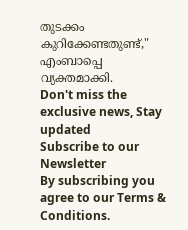തുടക്കം കുറിക്കേണ്ടതുണ്ട്," എംബാപ്പെ വ്യക്തമാക്കി.
Don't miss the exclusive news, Stay updated
Subscribe to our Newsletter
By subscribing you agree to our Terms & Conditions.